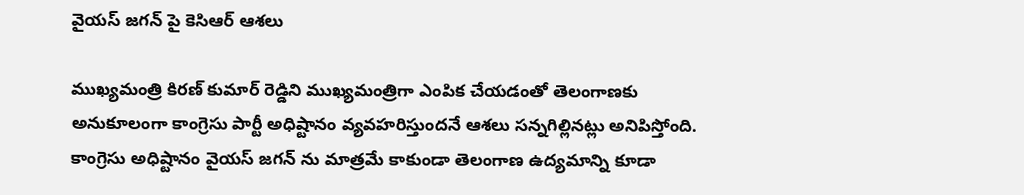వైయస్ జగన్ పై కెసిఆర్ ఆశలు

ముఖ్యమంత్రి కిరణ్ కుమార్ రెడ్డిని ముఖ్యమంత్రిగా ఎంపిక చేయడంతో తెలంగాణకు అనుకూలంగా కాంగ్రెసు పార్టీ అధిష్టానం వ్యవహరిస్తుందనే ఆశలు సన్నగిల్లినట్లు అనిపిస్తోంది. కాంగ్రెసు అధిష్టానం వైయస్ జగన్ ను మాత్రమే కాకుండా తెలంగాణ ఉద్యమాన్ని కూడా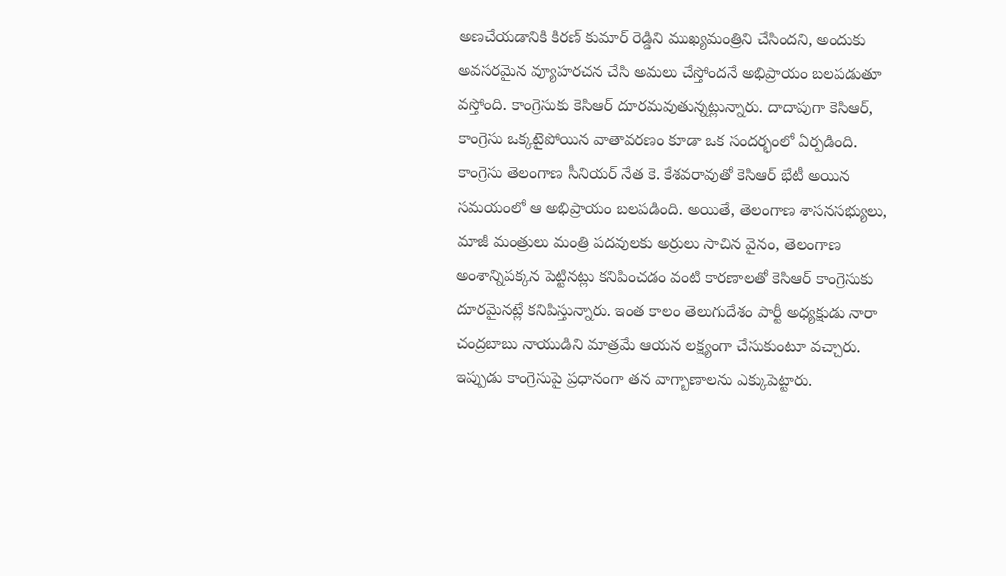అణచేయడానికి కిరణ్ కుమార్ రెడ్డిని ముఖ్యమంత్రిని చేసిందని, అందుకు అవసరమైన వ్యూహరచన చేసి అమలు చేస్తోందనే అభిప్రాయం బలపడుతూ వస్తోంది. కాంగ్రెసుకు కెసిఆర్ దూరమవుతున్నట్లున్నారు. దాదాపుగా కెసిఆర్, కాంగ్రెసు ఒక్కటైపోయిన వాతావరణం కూడా ఒక సందర్భంలో ఏర్పడింది. కాంగ్రెసు తెలంగాణ సీనియర్ నేత కె. కేశవరావుతో కెసిఆర్ భేటీ అయిన సమయంలో ఆ అభిప్రాయం బలపడింది. అయితే, తెలంగాణ శాసనసభ్యులు, మాజీ మంత్రులు మంత్రి పదవులకు అర్రులు సాచిన వైనం, తెలంగాణ అంశాన్నిపక్కన పెట్టినట్లు కనిపించడం వంటి కారణాలతో కెసిఆర్ కాంగ్రెసుకు దూరమైనట్లే కనిపిస్తున్నారు. ఇంత కాలం తెలుగుదేశం పార్టీ అధ్యక్షుడు నారా చంద్రబాబు నాయుడిని మాత్రమే ఆయన లక్ష్యంగా చేసుకుంటూ వచ్చారు. ఇప్పుడు కాంగ్రెసుపై ప్రధానంగా తన వాగ్బాణాలను ఎక్కుపెట్టారు.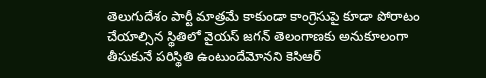తెలుగుదేశం పార్టీ మాత్రమే కాకుండా కాంగ్రెసుపై కూడా పోరాటం చేయాల్సిన స్థితిలో వైయస్ జగన్ తెలంగాణకు అనుకూలంగా తీసుకునే పరిస్థితి ఉంటుందేమోనని కెసిఆర్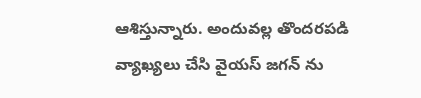ఆశిస్తున్నారు. అందువల్ల తొందరపడి వ్యాఖ్యలు చేసి వైయస్ జగన్ ను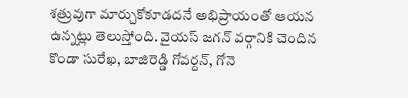శత్రువుగా మార్చుకోకూడదనే అభిప్రాయంతో ఆయన ఉన్నట్లు తెలుస్తోంది. వైయస్ జగన్ వర్గానికి చెందిన కొండా సురేఖ, బాజిరెడ్డి గోవర్దన్, గోనె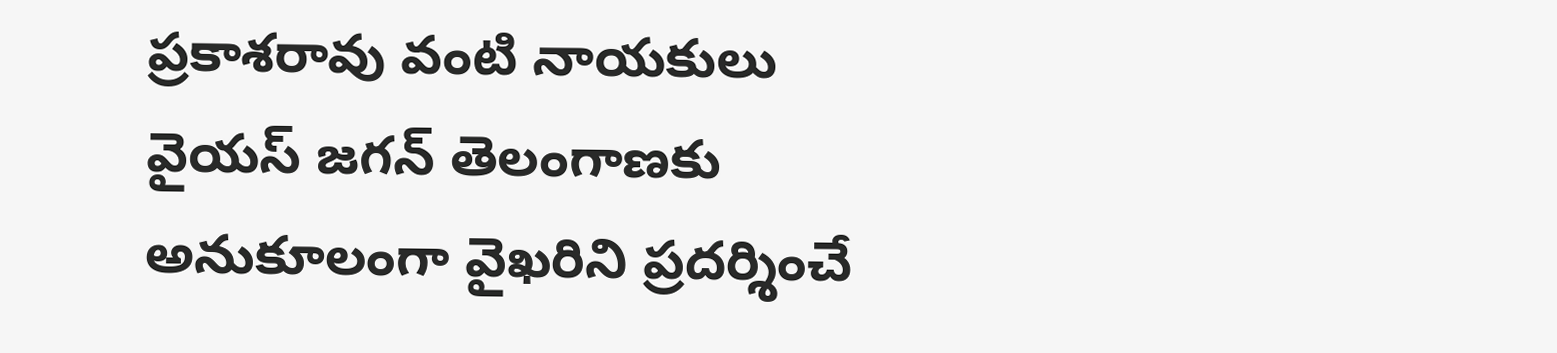ప్రకాశరావు వంటి నాయకులు వైయస్ జగన్ తెలంగాణకు అనుకూలంగా వైఖరిని ప్రదర్శించే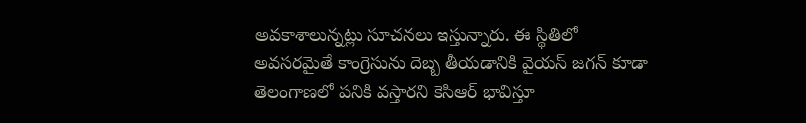అవకాశాలున్నట్లు సూచనలు ఇస్తున్నారు. ఈ స్థితిలో అవసరమైతే కాంగ్రెసును దెబ్బ తీయడానికి వైయస్ జగన్ కూడా తెలంగాణలో పనికి వస్తారని కెసిఆర్ భావిస్తూ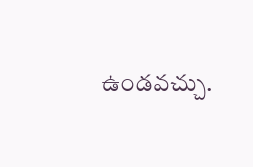ఉండవచ్చు.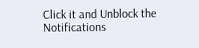Click it and Unblock the Notifications